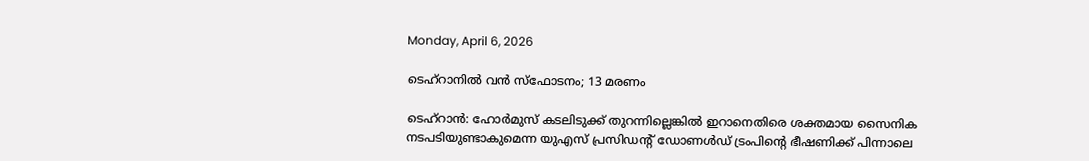Monday, April 6, 2026

ടെഹ്‌റാനില്‍ വന്‍ സ്‌ഫോടനം; 13 മരണം

ടെഹ്‌റാന്‍: ഹോര്‍മുസ് കടലിടുക്ക് തുറന്നില്ലെങ്കില്‍ ഇറാനെതിരെ ശക്തമായ സൈനിക നടപടിയുണ്ടാകുമെന്ന യുഎസ് പ്രസിഡന്റ് ഡോണള്‍ഡ് ട്രംപിന്റെ ഭീഷണിക്ക് പിന്നാലെ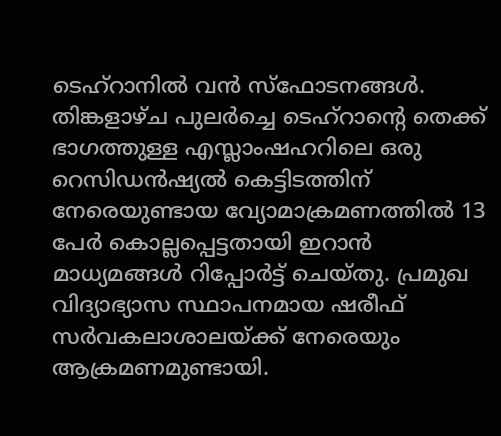ടെഹ്റാനില്‍ വന്‍ സ്‌ഫോടനങ്ങള്‍. തിങ്കളാഴ്ച പുലര്‍ച്ചെ ടെഹ്റാന്റെ തെക്ക് ഭാഗത്തുള്ള എസ്ലാംഷഹറിലെ ഒരു റെസിഡന്‍ഷ്യല്‍ കെട്ടിടത്തിന് നേരെയുണ്ടായ വ്യോമാക്രമണത്തില്‍ 13 പേര്‍ കൊല്ലപ്പെട്ടതായി ഇറാന്‍ മാധ്യമങ്ങള്‍ റിപ്പോര്‍ട്ട് ചെയ്തു. പ്രമുഖ വിദ്യാഭ്യാസ സ്ഥാപനമായ ഷരീഫ് സര്‍വകലാശാലയ്ക്ക് നേരെയും ആക്രമണമുണ്ടായി.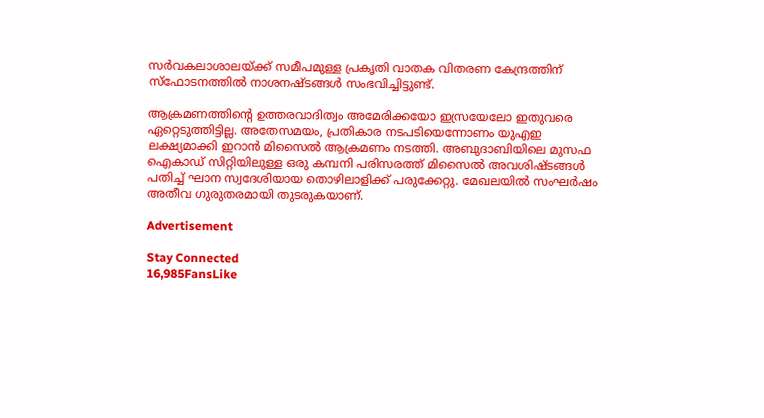സര്‍വകലാശാലയ്ക്ക് സമീപമുള്ള പ്രകൃതി വാതക വിതരണ കേന്ദ്രത്തിന് സ്‌ഫോടനത്തില്‍ നാശനഷ്ടങ്ങള്‍ സംഭവിച്ചിട്ടുണ്ട്.

ആക്രമണത്തിന്റെ ഉത്തരവാദിത്വം അമേരിക്കയോ ഇസ്രയേലോ ഇതുവരെ ഏറ്റെടുത്തിട്ടില്ല. അതേസമയം, പ്രതികാര നടപടിയെന്നോണം യുഎഇ ലക്ഷ്യമാക്കി ഇറാന്‍ മിസൈല്‍ ആക്രമണം നടത്തി. അബുദാബിയിലെ മുസഫ ഐകാഡ് സിറ്റിയിലുള്ള ഒരു കമ്പനി പരിസരത്ത് മിസൈല്‍ അവശിഷ്ടങ്ങള്‍ പതിച്ച് ഘാന സ്വദേശിയായ തൊഴിലാളിക്ക് പരുക്കേറ്റു. മേഖലയില്‍ സംഘര്‍ഷം അതീവ ഗുരുതരമായി തുടരുകയാണ്.

Advertisement

Stay Connected
16,985FansLike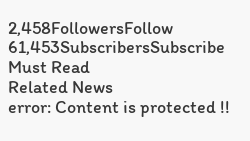2,458FollowersFollow
61,453SubscribersSubscribe
Must Read
Related News
error: Content is protected !!